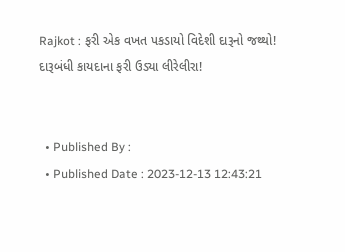Rajkot : ફરી એક વખત પકડાયો વિદેશી દારૂનો જથ્થો! દારૂબંધી કાયદાના ફરી ઉડ્યા લીરેલીરા!


  • Published By :
  • Published Date : 2023-12-13 12:43:21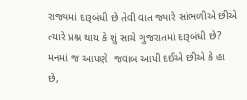રાજ્યમાં દારૂબંધી છે તેવી વાત જ્યારે સાંભળીએ છીએ ત્યારે પ્રશ્ન થાય કે શું સાચે ગુજરાતમાં દારૂબંધી છે? મનમાં જ આપણે  જવાબ આપી દઈએ છીએ કે હા છે,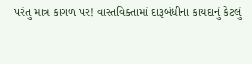પરંતુ માત્ર કાગળ પર! વાસ્તવિક્તામાં દારૂબંધીના કાયદાનું કેટલું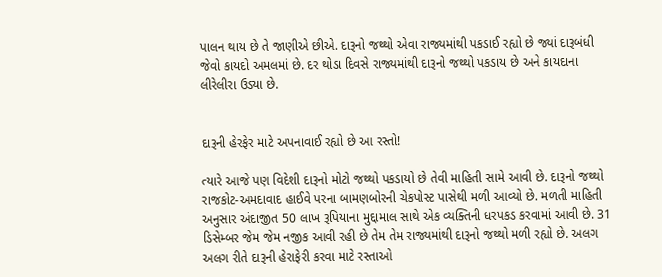પાલન થાય છે તે જાણીએ છીએ. દારૂનો જથ્થો એવા રાજ્યમાંથી પકડાઈ રહ્યો છે જ્યાં દારૂબંધી જેવો કાયદો અમલમાં છે. દર થોડા દિવસે રાજ્યમાંથી દારૂનો જથ્થો પકડાય છે અને કાયદાના લીરેલીરા ઉડ્યા છે.


દારૂની હેરફેર માટે અપનાવાઈ રહ્યો છે આ રસ્તો!

ત્યારે આજે પણ વિદેશી દારૂનો મોટો જથ્થો પકડાયો છે તેવી માહિતી સામે આવી છે. દારૂનો જથ્થો રાજકોટ-અમદાવાદ હાઈવે પરના બામણબોરની ચેકપોસ્ટ પાસેથી મળી આવ્યો છે. મળતી માહિતી અનુસાર અંદાજીત 50 લાખ રૂપિયાના મુદ્દામાલ સાથે એક વ્યક્તિની ધરપકડ કરવામાં આવી છે. 31 ડિસેમ્બર જેમ જેમ નજીક આવી રહી છે તેમ તેમ રાજ્યમાંથી દારૂનો જથ્થો મળી રહ્યો છે. અલગ અલગ રીતે દારૂની હેરાફેરી કરવા માટે રસ્તાઓ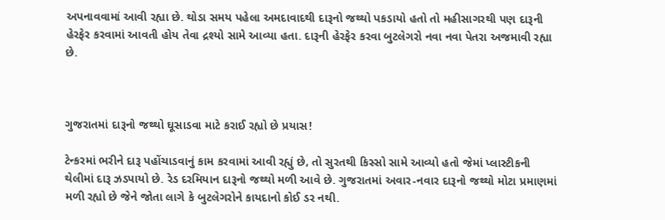અપનાવવામાં આવી રહ્યા છે. થોડા સમય પહેલા અમદાવાદથી દારૂનો જથ્થો પકડાયો હતો તો મહીસાગરથી પણ દારૂની હેરફેર કરવામાં આવતી હોય તેવા દ્રશ્યો સામે આવ્યા હતા. દારૂની હેરફેર કરવા બુટલેગરો નવા નવા પેતરા અજમાવી રહ્યા છે.



ગુજરાતમાં દારૂનો જથ્થો ઘૂસાડવા માટે કરાઈ રહ્યો છે પ્રયાસ!

ટેન્કરમાં ભરીને દારૂ પહોંચાડવાનું કામ કરવામાં આવી રહ્યું છે, તો સુરતથી કિસ્સો સામે આવ્યો હતો જેમાં પ્લાસ્ટીકની થેલીમાં દારૂ ઝડપાયો છે. રેડ દરમિયાન દારૂનો જથ્થો મળી આવે છે. ગુજરાતમાં અવાર-નવાર દારૂનો જથ્થો મોટા પ્રમાણમાં મળી રહ્યો છે જેને જોતા લાગે કે બુટલેગરોને કાયદાનો કોઈ ડર નથી.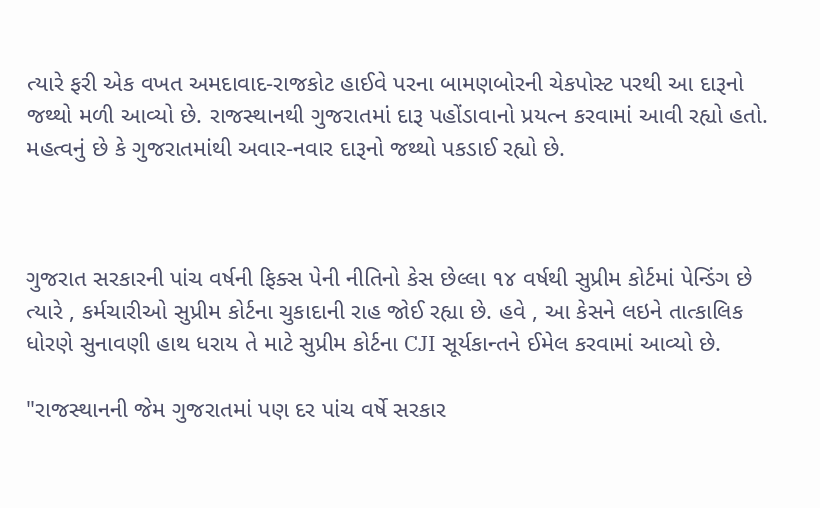ત્યારે ફરી એક વખત અમદાવાદ-રાજકોટ હાઈવે પરના બામણબોરની ચેકપોસ્ટ પરથી આ દારૂનો જથ્થો મળી આવ્યો છે. રાજસ્થાનથી ગુજરાતમાં દારૂ પહોંડાવાનો પ્રયત્ન કરવામાં આવી રહ્યો હતો. મહત્વનું છે કે ગુજરાતમાંથી અવાર-નવાર દારૂનો જથ્થો પકડાઈ રહ્યો છે.



ગુજરાત સરકારની પાંચ વર્ષની ફિક્સ પેની નીતિનો કેસ છેલ્લા ૧૪ વર્ષથી સુપ્રીમ કોર્ટમાં પેન્ડિંગ છે ત્યારે , કર્મચારીઓ સુપ્રીમ કોર્ટના ચુકાદાની રાહ જોઈ રહ્યા છે. હવે , આ કેસને લઇને તાત્કાલિક ધોરણે સુનાવણી હાથ ધરાય તે માટે સુપ્રીમ કોર્ટના CJI સૂર્યકાન્તને ઈમેલ કરવામાં આવ્યો છે.

"રાજસ્થાનની જેમ ગુજરાતમાં પણ દર પાંચ વર્ષે સરકાર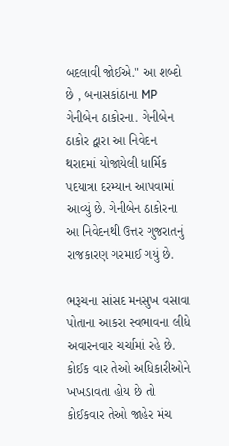બદલાવી જોઈએ." આ શબ્દો છે , બનાસકાંઠાના MP ગેનીબેન ઠાકોરના. ગેનીબેન ઠાકોર દ્વારા આ નિવેદન થરાદમાં યોજાયેલી ધાર્મિક પદયાત્રા દરમ્યાન આપવામાં આવ્યું છે. ગેનીબેન ઠાકોરના આ નિવેદનથી ઉત્તર ગુજરાતનું રાજકારણ ગરમાઈ ગયું છે.

ભરૂચના સાંસદ મનસુખ વસાવા પોતાના આકરા સ્વભાવના લીધે અવારનવાર ચર્ચામાં રહે છે. કોઈક વાર તેઓ અધિકારીઓને ખખડાવતા હોય છે તો કોઈકવાર તેઓ જાહેર મંચ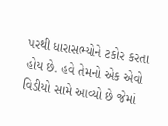પરથી ધારાસભ્યોને ટકોર કરતા હોય છે. હવે તેમનો એક એવો વિડીયો સામે આવ્યો છે જેમાં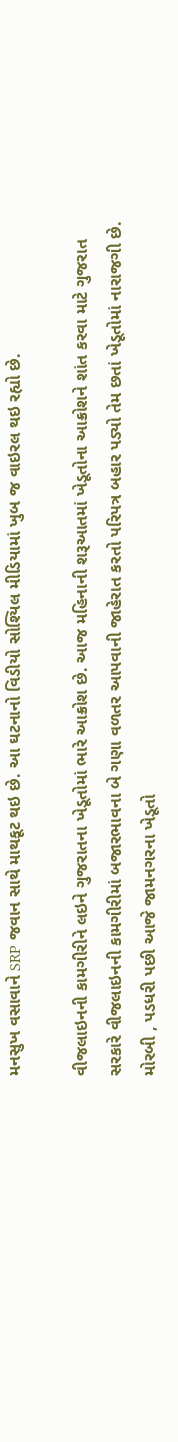મનસુખ વસાવાને SRP જવાન સાથે માથકૂટ થઇ છે. આ ઘટનાનો વિડીયો સોશ્યિલ મીડિયામાં ખુબ જ વાઇરલ થઇ રહ્યો છે.

વીજલાઇનની કામગીરીને લઇને ગુજરાતના ખેડૂતોમાં ભારે આક્રોશ છે. આજ મહિનાની શરૂઆતમાં ખેડૂતોના આક્રોશને શાંત કરવા માટે ગુજરાત સરકારે વીજલાઇનની કામગીરીમાં બજારભાવના બે ગણા વળતર આપવાની જાહેરાત કરતો પરિપત્ર બહાર પડ્યો તેમ છતાં ખેડૂતોમાં નારાજગી છે. મોરબી , પડધરી પછી આજે જામનગરના ખેડૂતો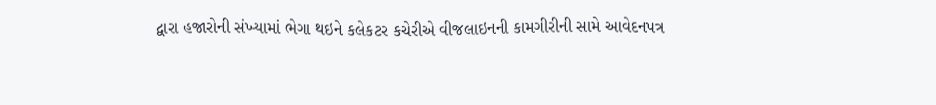દ્વારા હજારોની સંખ્યામાં ભેગા થઇને કલેકટર કચેરીએ વીજલાઇનની કામગીરીની સામે આવેદનપત્ર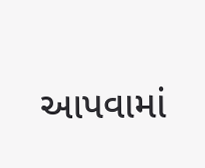આપવામાં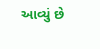આવ્યું છે